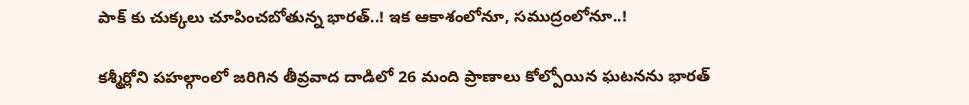పాక్ కు చుక్కలు చూపించబోతున్న భారత్..! ఇక ఆకాశంలోనూ, సముద్రంలోనూ..!

కశ్మీర్లోని పహల్గాంలో జరిగిన తీవ్రవాద దాడిలో 26 మంది ప్రాణాలు కోల్పోయిన ఘటనను భారత్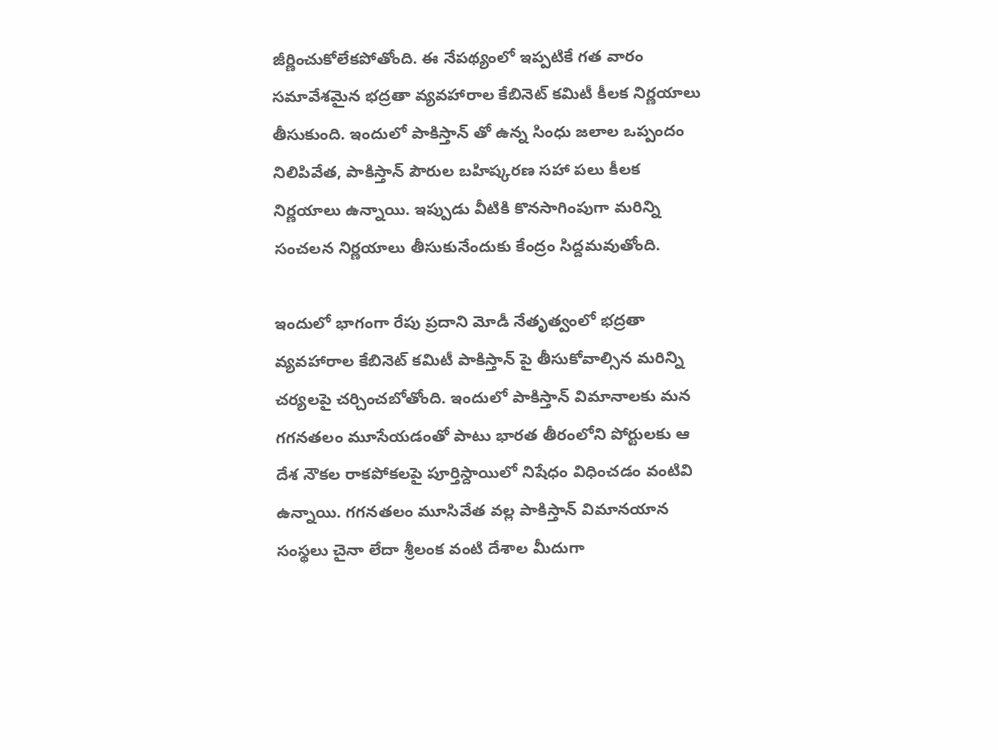జీర్ణించుకోలేకపోతోంది. ఈ నేపథ్యంలో ఇప్పటికే గత వారం సమావేశమైన భద్రతా వ్యవహారాల కేబినెట్ కమిటీ కీలక నిర్ణయాలు తీసుకుంది. ఇందులో పాకిస్తాన్ తో ఉన్న సింధు జలాల ఒప్పందం నిలిపివేత, పాకిస్తాన్ పౌరుల బహిష్కరణ సహా పలు కీలక నిర్ణయాలు ఉన్నాయి. ఇప్పుడు వీటికి కొనసాగింపుగా మరిన్ని సంచలన నిర్ణయాలు తీసుకునేందుకు కేంద్రం సిద్దమవుతోంది.

ఇందులో భాగంగా రేపు ప్రదాని మోడీ నేతృత్వంలో భద్రతా వ్యవహారాల కేబినెట్ కమిటీ పాకిస్తాన్ పై తీసుకోవాల్సిన మరిన్ని చర్యలపై చర్చించబోతోంది. ఇందులో పాకిస్తాన్ విమానాలకు మన గగనతలం మూసేయడంతో పాటు భారత తీరంలోని పోర్టులకు ఆ దేశ నౌకల రాకపోకలపై పూర్తిస్దాయిలో నిషేధం విధించడం వంటివి ఉన్నాయి. గగనతలం మూసివేత వల్ల పాకిస్తాన్ విమానయాన సంస్థలు చైనా లేదా శ్రీలంక వంటి దేశాల మీదుగా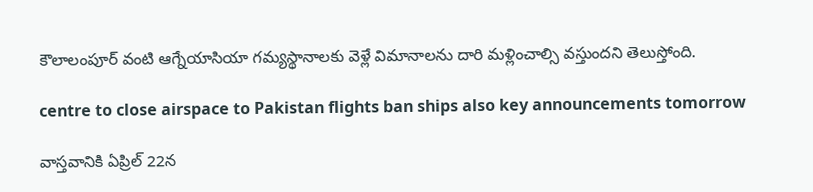కౌలాలంపూర్ వంటి ఆగ్నేయాసియా గమ్యస్థానాలకు వెళ్లే విమానాలను దారి మళ్లించాల్సి వస్తుందని తెలుస్తోంది.

centre to close airspace to Pakistan flights ban ships also key announcements tomorrow

వాస్తవానికి ఏప్రిల్ 22న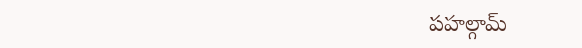పహల్గామ్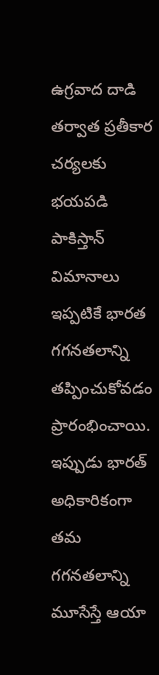ఉగ్రవాద దాడి తర్వాత ప్రతీకార చర్యలకు భయపడి పాకిస్తాన్ విమానాలు ఇప్పటికే భారత గగనతలాన్ని తప్పించుకోవడం ప్రారంభించాయి. ఇప్పుడు భారత్ అధికారికంగా తమ గగనతలాన్ని మూసేస్తే ఆయా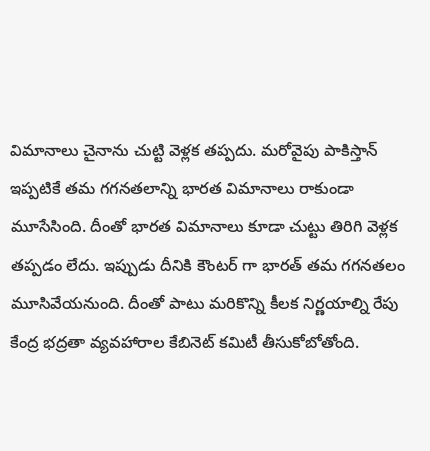విమానాలు చైనాను చుట్టి వెళ్లక తప్పదు. మరోవైపు పాకిస్తాన్ ఇప్పటికే తమ గగనతలాన్ని భారత విమానాలు రాకుండా మూసేసింది. దీంతో భారత విమానాలు కూడా చుట్టు తిరిగి వెళ్లక తప్పడం లేదు. ఇప్పుడు దీనికి కౌంటర్ గా భారత్ తమ గగనతలం మూసివేయనుంది. దీంతో పాటు మరికొన్ని కీలక నిర్ణయాల్ని రేపు కేంద్ర భద్రతా వ్యవహారాల కేబినెట్ కమిటీ తీసుకోబోతోంది.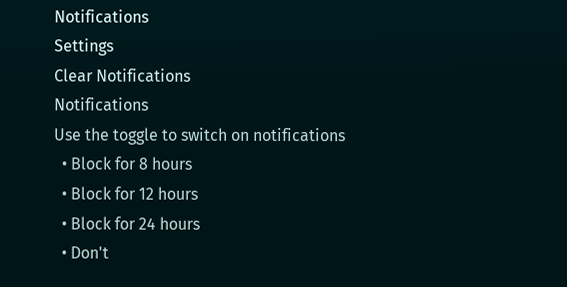Notifications
Settings
Clear Notifications
Notifications
Use the toggle to switch on notifications
  • Block for 8 hours
  • Block for 12 hours
  • Block for 24 hours
  • Don't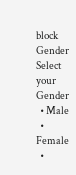block
Gender
Select your Gender
  • Male
  • Female
  •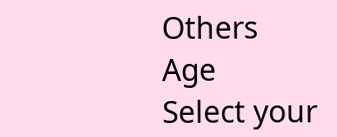Others
Age
Select your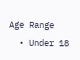Age Range
  • Under 18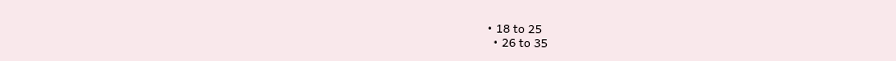• 18 to 25
  • 26 to 35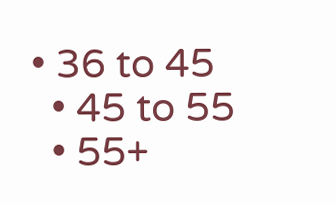• 36 to 45
  • 45 to 55
  • 55+